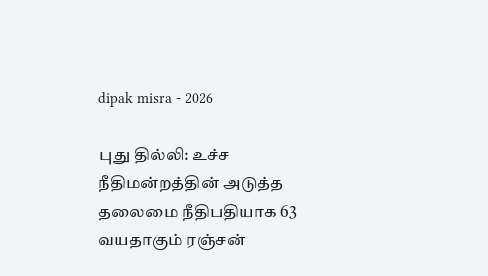dipak misra - 2026

புது தில்லி: உச்ச நீதிமன்றத்தின் அடுத்த தலைமை நீதிபதியாக 63 வயதாகும் ரஞ்சன்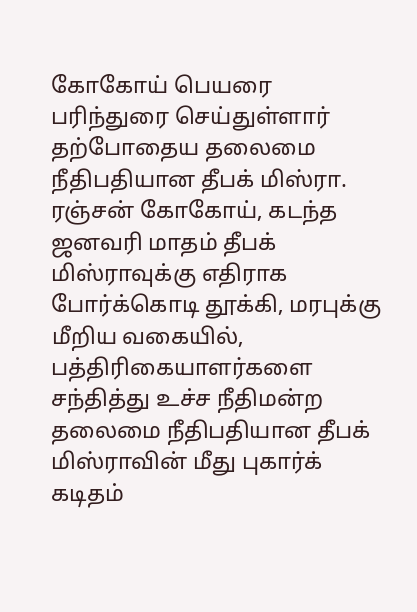கோகோய் பெயரை பரிந்துரை செய்துள்ளார் தற்போதைய தலைமை நீதிபதியான தீபக் மிஸ்ரா. ரஞ்சன் கோகோய், கடந்த ஜனவரி மாதம் தீபக் மிஸ்ராவுக்கு எதிராக போர்க்கொடி தூக்கி, மரபுக்கு மீறிய வகையில், பத்திரிகையாளர்களை சந்தித்து உச்ச நீதிமன்ற தலைமை நீதிபதியான தீபக் மிஸ்ராவின் மீது புகார்க் கடிதம்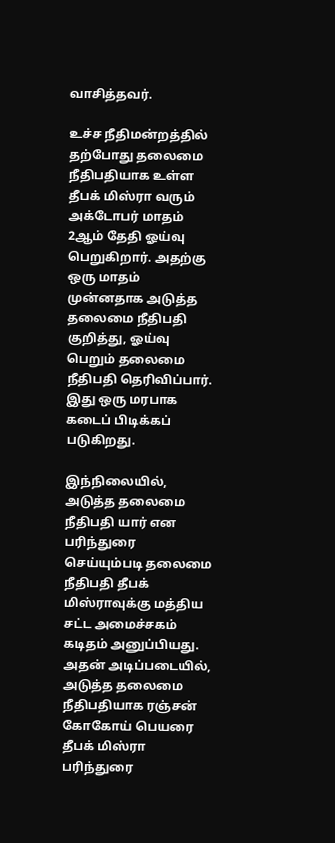வாசித்தவர்.

உச்ச நீதிமன்றத்தில் தற்போது தலைமை நீதிபதியாக உள்ள தீபக் மிஸ்ரா வரும் அக்டோபர் மாதம் 2ஆம் தேதி ஓய்வு பெறுகிறார். அதற்கு ஒரு மாதம் முன்னதாக அடுத்த தலைமை நீதிபதி குறித்து, ஓய்வு பெறும் தலைமை நீதிபதி தெரிவிப்பார். இது ஒரு மரபாக கடைப் பிடிக்கப் படுகிறது.

இந்நிலையில், அடுத்த தலைமை நீதிபதி யார் என பரிந்துரை செய்யும்படி தலைமை நீதிபதி தீபக் மிஸ்ராவுக்கு மத்திய சட்ட அமைச்சகம் கடிதம் அனுப்பியது. அதன் அடிப்படையில், அடுத்த தலைமை நீதிபதியாக ரஞ்சன் கோகோய் பெயரை தீபக் மிஸ்ரா பரிந்துரை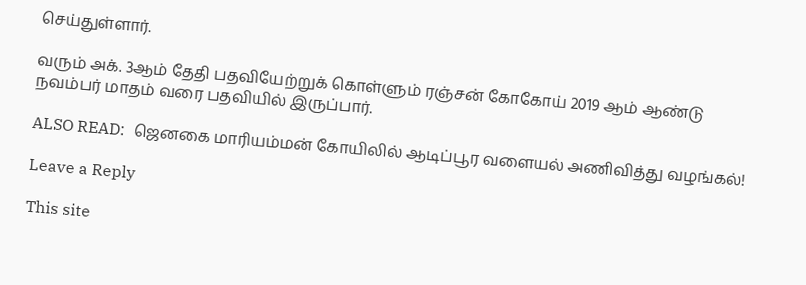செய்துள்ளார்.

வரும் அக். 3ஆம் தேதி பதவியேற்றுக் கொள்ளும் ரஞ்சன் கோகோய் 2019 ஆம் ஆண்டு நவம்பர் மாதம் வரை பதவியில் இருப்பார்.

ALSO READ:  ஜெனகை மாரியம்மன் கோயிலில் ஆடிப்பூர வளையல் அணிவித்து வழங்கல்!

Leave a Reply

This site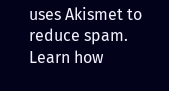uses Akismet to reduce spam. Learn how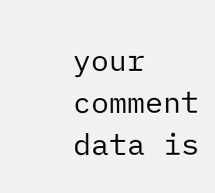your comment data is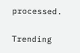processed.

Trending